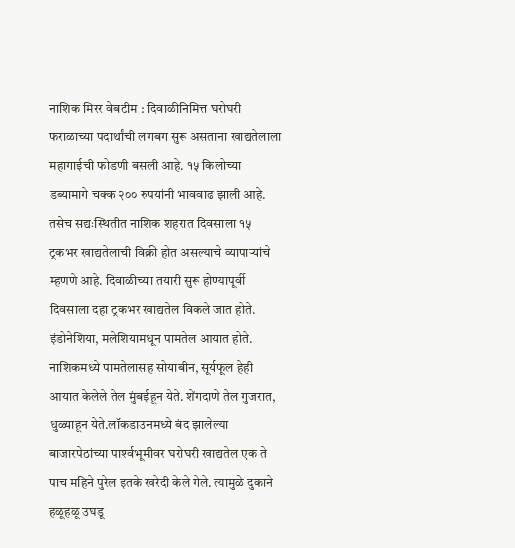नाशिक मिरर वेबटीम : दिवाळीनिमित्त घरोघरी फराळाच्या पदार्थांची लगबग सुरू असताना खाद्यतेलाला महागाईची फोडणी बसली आहे. १५ किलोच्या डब्यामागे चक्क २०० रुपयांनी भाववाढ झाली आहे. तसेच सद्यःस्थितीत नाशिक शहरात दिवसाला १५ ट्रकभर खाद्यतेलाची विक्री होत असल्याचे व्यापाऱ्यांचे म्हणणे आहे. दिवाळीच्या तयारी सुरू होण्यापूर्वी दिवसाला दहा ट्रकभर खाद्यतेल विकले जात होते.
इंडोनेशिया, मलेशियामधून पामतेल आयात होते. नाशिकमध्ये पामतेलासह सोयाबीन, सूर्यफूल हेही आयात केलेले तेल मुंबईहून येते. शेंगदाणे तेल गुजरात, धुळ्याहून येते.लॉकडाउनमध्ये बंद झालेल्या बाजारपेठांच्या पार्श्‍वभूमीवर घरोघरी खाद्यतेल एक ते पाच महिने पुरेल इतके खरेदी केले गेले. त्यामुळे दुकाने हळूहळू उघडू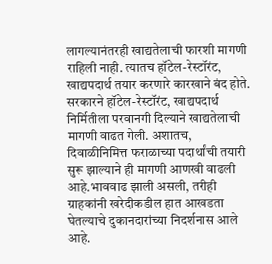लागल्यानंतरही खाद्यतेलाची फारशी मागणी राहिली नाही. त्यातच हॉटेल-रेस्टॉरंट, खाद्यपदार्थ तयार करणारे कारखाने बंद होते. सरकारने हॉटेल-रेस्टॉरंट, खाद्यपदार्थ निर्मितीला परवानगी दिल्याने खाद्यतेलाची मागणी वाढत गेली. अशातच, दिवाळीनिमित्त फराळाच्या पदार्थांची तयारी सुरू झाल्याने ही मागणी आणखी वाढली आहे.भाववाढ झाली असली, तरीही ग्राहकांनी खरेदीकडील हात आखडता घेतल्याचे दुकानदारांच्या निदर्शनास आले आहे.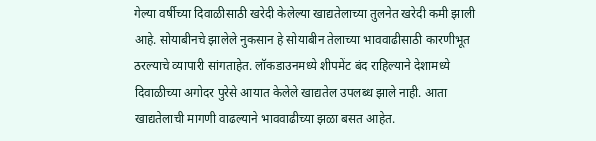गेल्या वर्षीच्या दिवाळीसाठी खरेदी केलेल्या खाद्यतेलाच्या तुलनेत खरेदी कमी झाली आहे. सोयाबीनचे झालेले नुकसान हे सोयाबीन तेलाच्या भाववाढीसाठी कारणीभूत ठरल्याचे व्यापारी सांगताहेत. लॉकडाउनमध्ये शीपमेंट बंद राहिल्याने देशामध्ये दिवाळीच्या अगोदर पुरेसे आयात केलेले खाद्यतेल उपलब्ध झाले नाही. आता खाद्यतेलाची मागणी वाढल्याने भाववाढीच्या झळा बसत आहेत.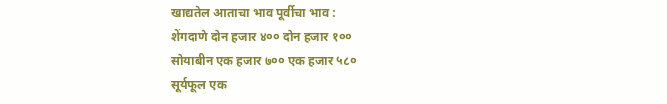खाद्यतेल आताचा भाव पूर्वीचा भाव :
शेंगदाणे दोन हजार ४०० दोन हजार १००
सोयाबीन एक हजार ७०० एक हजार ५८०
सूर्यफूल एक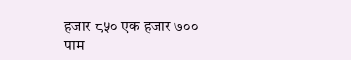हजार ८५० एक हजार ७००
पाम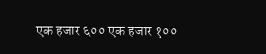एक हजार ६०० एक हजार १००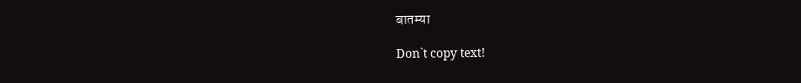बातम्या

Don`t copy text!